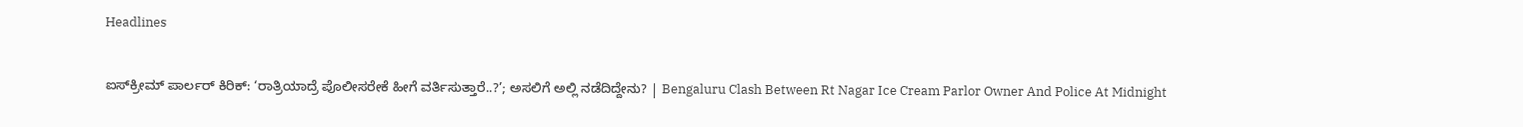Headlines

ಐಸ್‌ಕ್ರೀಮ್ ಪಾರ್ಲರ್ ಕಿರಿಕ್: ‘ರಾತ್ರಿಯಾದ್ರೆ ಪೊಲೀಸರೇಕೆ ಹೀಗೆ ವರ್ತಿಸುತ್ತಾರೆ..?’; ಅಸಲಿಗೆ ಅಲ್ಲಿ ನಡೆದಿದ್ದೇನು? | Bengaluru Clash Between Rt Nagar Ice Cream Parlor Owner And Police At Midnight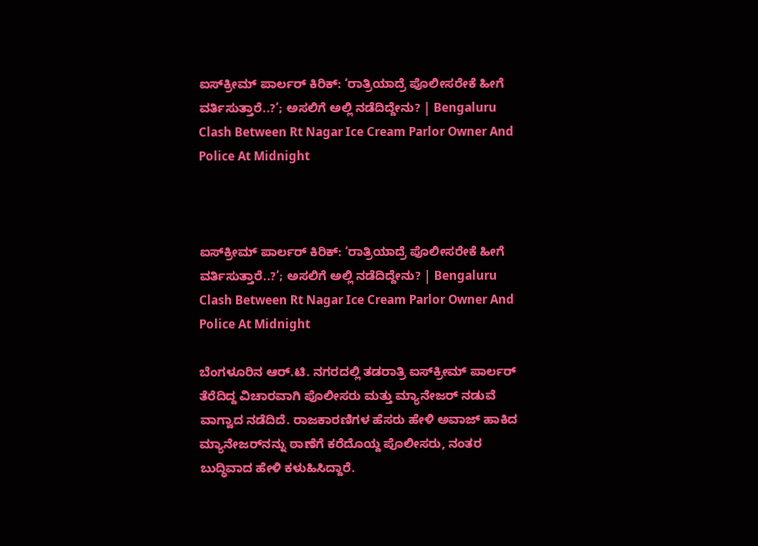ಐಸ್‌ಕ್ರೀಮ್ ಪಾರ್ಲರ್ ಕಿರಿಕ್: ‘ರಾತ್ರಿಯಾದ್ರೆ ಪೊಲೀಸರೇಕೆ ಹೀಗೆ ವರ್ತಿಸುತ್ತಾರೆ..?’; ಅಸಲಿಗೆ ಅಲ್ಲಿ ನಡೆದಿದ್ದೇನು? | Bengaluru Clash Between Rt Nagar Ice Cream Parlor Owner And Police At Midnight



ಐಸ್‌ಕ್ರೀಮ್ ಪಾರ್ಲರ್ ಕಿರಿಕ್: ‘ರಾತ್ರಿಯಾದ್ರೆ ಪೊಲೀಸರೇಕೆ ಹೀಗೆ ವರ್ತಿಸುತ್ತಾರೆ..?’; ಅಸಲಿಗೆ ಅಲ್ಲಿ ನಡೆದಿದ್ದೇನು? | Bengaluru Clash Between Rt Nagar Ice Cream Parlor Owner And Police At Midnight

ಬೆಂಗಳೂರಿನ ಆರ್.ಟಿ. ನಗರದಲ್ಲಿ ತಡರಾತ್ರಿ ಐಸ್‌ಕ್ರೀಮ್ ಪಾರ್ಲರ್ ತೆರೆದಿದ್ದ ವಿಚಾರವಾಗಿ ಪೊಲೀಸರು ಮತ್ತು ಮ್ಯಾನೇಜರ್ ನಡುವೆ ವಾಗ್ವಾದ ನಡೆದಿದೆ. ರಾಜಕಾರಣಿಗಳ ಹೆಸರು ಹೇಳಿ ಅವಾಜ್ ಹಾಕಿದ ಮ್ಯಾನೇಜರ್‌ನನ್ನು ಠಾಣೆಗೆ ಕರೆದೊಯ್ದ ಪೊಲೀಸರು, ನಂತರ ಬುದ್ಧಿವಾದ ಹೇಳಿ ಕಳುಹಿಸಿದ್ದಾರೆ.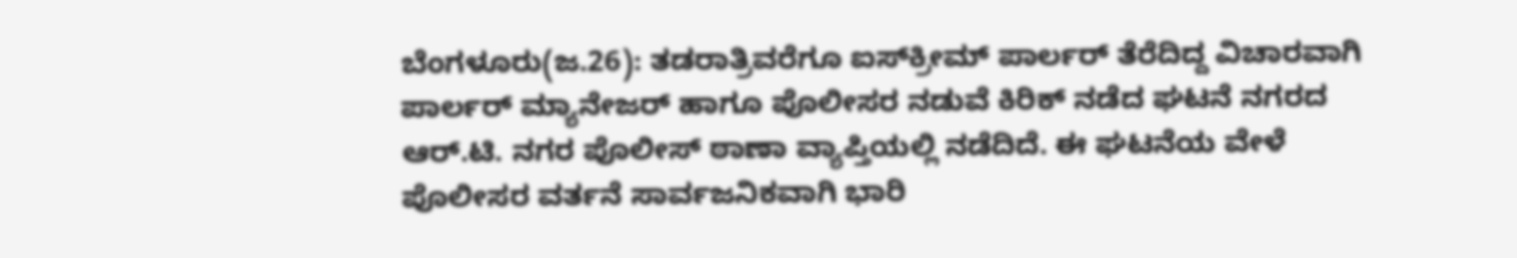ಬೆಂಗಳೂರು(ಜ.26): ತಡರಾತ್ರಿವರೆಗೂ ಐಸ್‌ಕ್ರೀಮ್ ಪಾರ್ಲರ್ ತೆರೆದಿದ್ದ ವಿಚಾರವಾಗಿ ಪಾರ್ಲರ್ ಮ್ಯಾನೇಜರ್ ಹಾಗೂ ಪೊಲೀಸರ ನಡುವೆ ಕಿರಿಕ್ ನಡೆದ ಘಟನೆ ನಗರದ ಆರ್.ಟಿ. ನಗರ ಪೊಲೀಸ್ ಠಾಣಾ ವ್ಯಾಪ್ತಿಯಲ್ಲಿ ನಡೆದಿದೆ. ಈ ಘಟನೆಯ ವೇಳೆ ಪೊಲೀಸರ ವರ್ತನೆ ಸಾರ್ವಜನಿಕವಾಗಿ ಭಾರಿ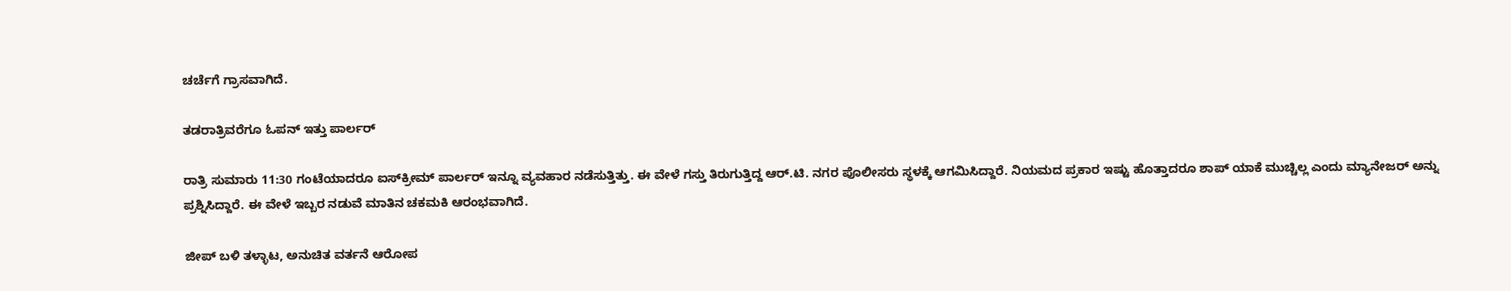ಚರ್ಚೆಗೆ ಗ್ರಾಸವಾಗಿದೆ.

ತಡರಾತ್ರಿವರೆಗೂ ಓಪನ್ ಇತ್ತು ಪಾರ್ಲರ್

ರಾತ್ರಿ ಸುಮಾರು 11:30 ಗಂಟೆಯಾದರೂ ಐಸ್‌ಕ್ರೀಮ್ ಪಾರ್ಲರ್ ಇನ್ನೂ ವ್ಯವಹಾರ ನಡೆಸುತ್ತಿತ್ತು. ಈ ವೇಳೆ ಗಸ್ತು ತಿರುಗುತ್ತಿದ್ದ ಆರ್.ಟಿ. ನಗರ ಪೊಲೀಸರು ಸ್ಥಳಕ್ಕೆ ಆಗಮಿಸಿದ್ದಾರೆ. ನಿಯಮದ ಪ್ರಕಾರ ಇಷ್ಟು ಹೊತ್ತಾದರೂ ಶಾಪ್ ಯಾಕೆ ಮುಚ್ಚಿಲ್ಲ ಎಂದು ಮ್ಯಾನೇಜರ್ ಅನ್ನು ಪ್ರಶ್ನಿಸಿದ್ದಾರೆ. ಈ ವೇಳೆ ಇಬ್ಬರ ನಡುವೆ ಮಾತಿನ ಚಕಮಕಿ ಆರಂಭವಾಗಿದೆ.

ಜೀಪ್ ಬಳಿ ತಳ್ಳಾಟ, ಅನುಚಿತ ವರ್ತನೆ ಆರೋಪ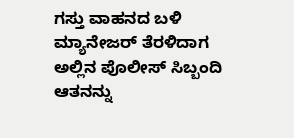ಗಸ್ತು ವಾಹನದ ಬಳಿ ಮ್ಯಾನೇಜರ್ ತೆರಳಿದಾಗ ಅಲ್ಲಿನ ಪೊಲೀಸ್ ಸಿಬ್ಬಂದಿ ಆತನನ್ನು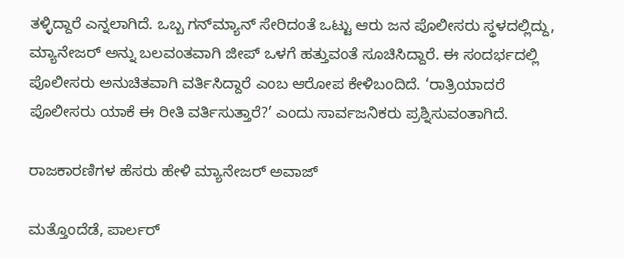ತಳ್ಳಿದ್ದಾರೆ ಎನ್ನಲಾಗಿದೆ. ಒಬ್ಬ ಗನ್‌ಮ್ಯಾನ್ ಸೇರಿದಂತೆ ಒಟ್ಟು ಆರು ಜನ ಪೊಲೀಸರು ಸ್ಥಳದಲ್ಲಿದ್ದು, ಮ್ಯಾನೇಜರ್ ಅನ್ನು ಬಲವಂತವಾಗಿ ಜೀಪ್ ಒಳಗೆ ಹತ್ತುವಂತೆ ಸೂಚಿಸಿದ್ದಾರೆ. ಈ ಸಂದರ್ಭದಲ್ಲಿ ಪೊಲೀಸರು ಅನುಚಿತವಾಗಿ ವರ್ತಿಸಿದ್ದಾರೆ ಎಂಬ ಆರೋಪ ಕೇಳಿಬಂದಿದೆ. ‘ರಾತ್ರಿಯಾದರೆ ಪೊಲೀಸರು ಯಾಕೆ ಈ ರೀತಿ ವರ್ತಿಸುತ್ತಾರೆ?’ ಎಂದು ಸಾರ್ವಜನಿಕರು ಪ್ರಶ್ನಿಸುವಂತಾಗಿದೆ.

ರಾಜಕಾರಣಿಗಳ ಹೆಸರು ಹೇಳಿ ಮ್ಯಾನೇಜರ್ ಅವಾಜ್

ಮತ್ತೊಂದೆಡೆ, ಪಾರ್ಲರ್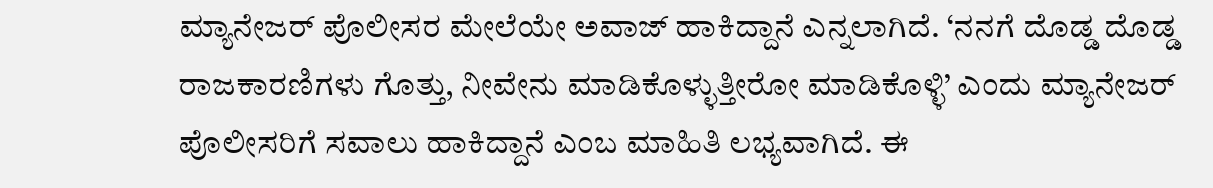ಮ್ಯಾನೇಜರ್ ಪೊಲೀಸರ ಮೇಲೆಯೇ ಅವಾಜ್ ಹಾಕಿದ್ದಾನೆ ಎನ್ನಲಾಗಿದೆ. ‘ನನಗೆ ದೊಡ್ಡ ದೊಡ್ಡ ರಾಜಕಾರಣಿಗಳು ಗೊತ್ತು, ನೀವೇನು ಮಾಡಿಕೊಳ್ಳುತ್ತೀರೋ ಮಾಡಿಕೊಳ್ಳಿ’ ಎಂದು ಮ್ಯಾನೇಜರ್ ಪೊಲೀಸರಿಗೆ ಸವಾಲು ಹಾಕಿದ್ದಾನೆ ಎಂಬ ಮಾಹಿತಿ ಲಭ್ಯವಾಗಿದೆ. ಈ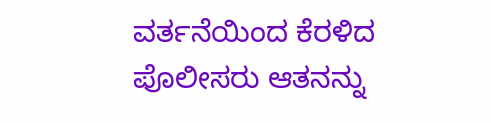ವರ್ತನೆಯಿಂದ ಕೆರಳಿದ ಪೊಲೀಸರು ಆತನನ್ನು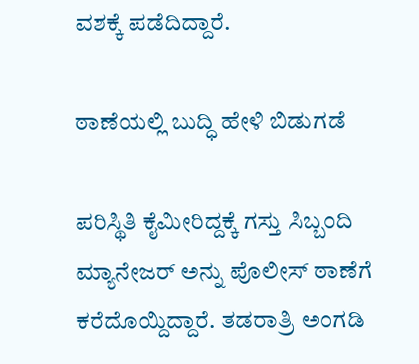ವಶಕ್ಕೆ ಪಡೆದಿದ್ದಾರೆ.

ಠಾಣೆಯಲ್ಲಿ ಬುದ್ಧಿ ಹೇಳಿ ಬಿಡುಗಡೆ

ಪರಿಸ್ಥಿತಿ ಕೈಮೀರಿದ್ದಕ್ಕೆ ಗಸ್ತು ಸಿಬ್ಬಂದಿ ಮ್ಯಾನೇಜರ್ ಅನ್ನು ಪೊಲೀಸ್ ಠಾಣೆಗೆ ಕರೆದೊಯ್ದಿದ್ದಾರೆ. ತಡರಾತ್ರಿ ಅಂಗಡಿ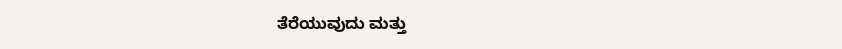ತೆರೆಯುವುದು ಮತ್ತು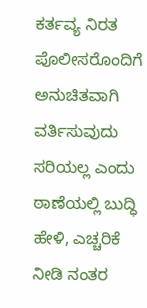ಕರ್ತವ್ಯ ನಿರತ ಪೊಲೀಸರೊಂದಿಗೆ ಅನುಚಿತವಾಗಿ ವರ್ತಿಸುವುದು ಸರಿಯಲ್ಲ ಎಂದು ಠಾಣೆಯಲ್ಲಿ ಬುದ್ಧಿ ಹೇಳಿ, ಎಚ್ಚರಿಕೆ ನೀಡಿ ನಂತರ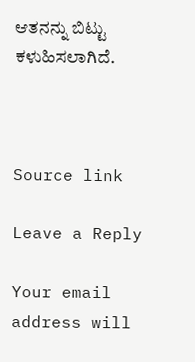ಆತನನ್ನು ಬಿಟ್ಟು ಕಳುಹಿಸಲಾಗಿದೆ.



Source link

Leave a Reply

Your email address will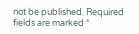not be published. Required fields are marked *